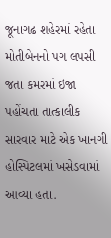જૂનાગઢ શહેરમાં રહેતા મોતીબેનનો પગ લપસી જતા કમરમાં ઇજા પહોંચતા તાત્કાલીક સારવાર માટે એક ખાનગી હોસ્પિટલમાં ખસેડવામાં આવ્યા હતા.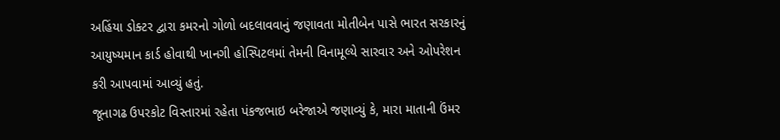અહિંયા ડોક્ટર દ્વારા કમરનો ગોળો બદલાવવાનું જણાવતા મોતીબેન પાસે ભારત સરકારનું આયુષ્યમાન કાર્ડ હોવાથી ખાનગી હોસ્પિટલમાં તેમની વિનામૂલ્યે સારવાર અને ઓપરેશન કરી આપવામાં આવ્યું હતું.
જૂનાગઢ ઉપરકોટ વિસ્તારમાં રહેતા પંકજભાઇ બરેજાએ જણાવ્યું કે, મારા માતાની ઉંમર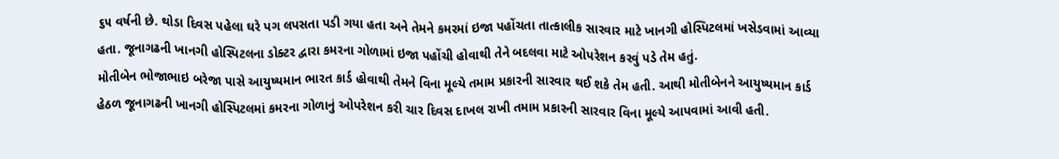૬૫ વર્ષની છે. થોડા દિવસ પહેલા ઘરે પગ લપસતા પડી ગયા હતા અને તેમને કમરમાં ઇજા પહોંચતા તાત્કાલીક સારવાર માટે ખાનગી હોસ્પિટલમાં ખસેડવામાં આવ્યા હતા. જૂનાગઢની ખાનગી હોસ્પિટલના ડોક્ટર દ્વારા કમરના ગોળામાં ઇજા પહોંચી હોવાથી તેને બદલવા માટે ઓપરેશન કરવું પડે તેમ હતું.
મોતીબેન ભોજાભાઇ બરેજા પાસે આયુષ્યમાન ભારત કાર્ડ હોવાથી તેમને વિના મૂલ્યે તમામ પ્રકારની સારવાર થઈ શકે તેમ હતી. આથી મોતીબેનને આયુષ્યમાન કાર્ડ હેઠળ જૂનાગઢની ખાનગી હોસ્પિટલમાં કમરના ગોળાનું ઓપરેશન કરી ચાર દિવસ દાખલ રાખી તમામ પ્રકારની સારવાર વિના મૂલ્યે આપવામાં આવી હતી.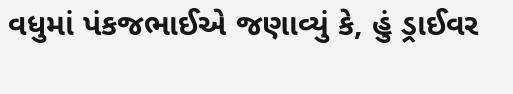વધુમાં પંકજભાઈએ જણાવ્યું કે, હું ડ્રાઈવર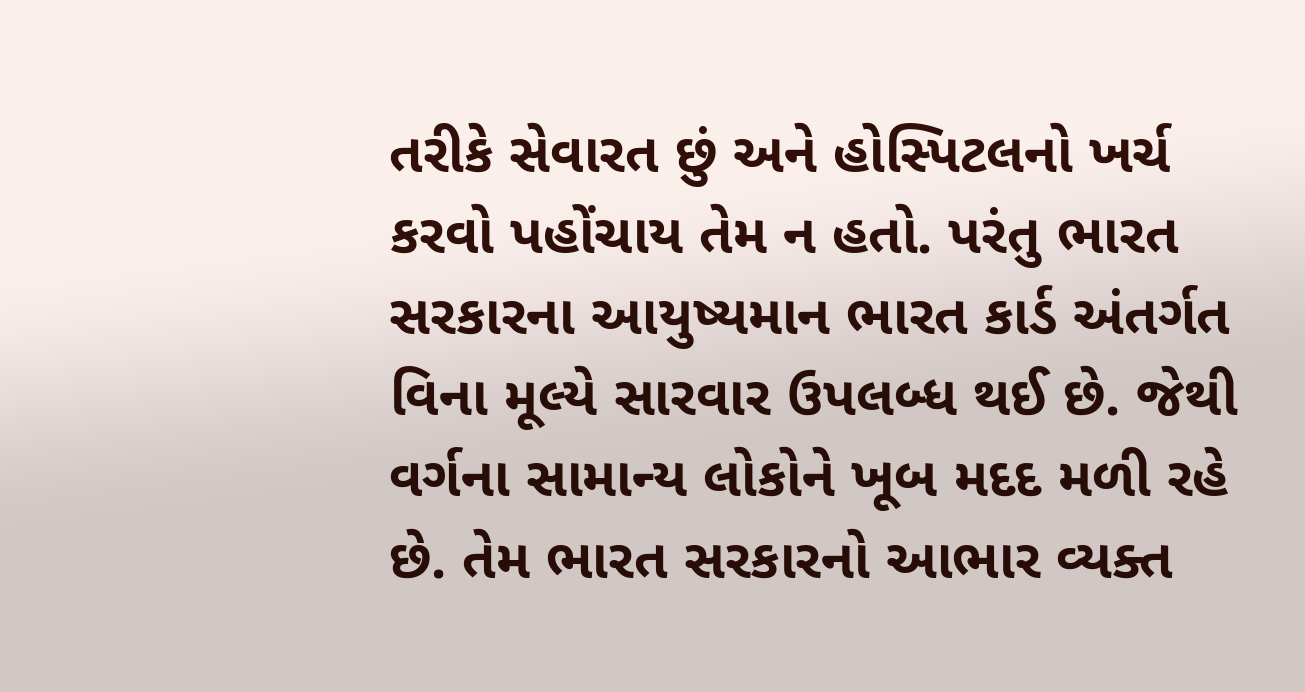તરીકે સેવારત છું અને હોસ્પિટલનો ખર્ચ કરવો પહોંચાય તેમ ન હતો. પરંતુ ભારત સરકારના આયુષ્યમાન ભારત કાર્ડ અંતર્ગત વિના મૂલ્યે સારવાર ઉપલબ્ધ થઈ છે. જેથી વર્ગના સામાન્ય લોકોને ખૂબ મદદ મળી રહે છે. તેમ ભારત સરકારનો આભાર વ્યક્ત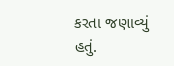કરતા જણાવ્યું હતું.